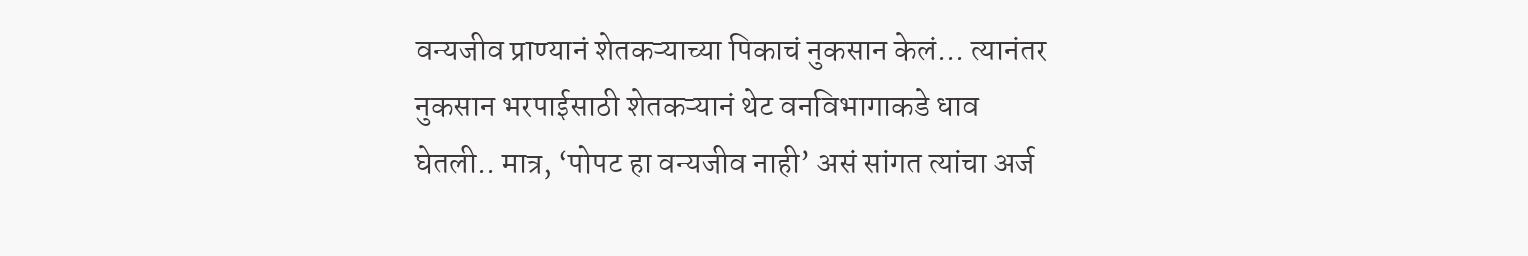वन्यजीव प्राण्यानं शेतकऱ्याच्या पिकाचं नुकसान केलं... त्यानंतर नुकसान भरपाईसाठी शेतकऱ्यानं थेट वनविभागाकडे धाव घेतली.. मात्र, ‘पोपट हा वन्यजीव नाही’ असं सांगत त्यांचा अर्ज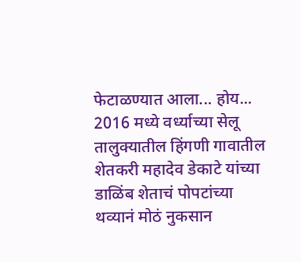फेटाळण्यात आला... होय... 2016 मध्ये वर्ध्याच्या सेलू तालुक्यातील हिंगणी गावातील शेतकरी महादेव डेकाटे यांच्या डाळिंब शेताचं पोपटांच्या थव्यानं मोठं नुकसान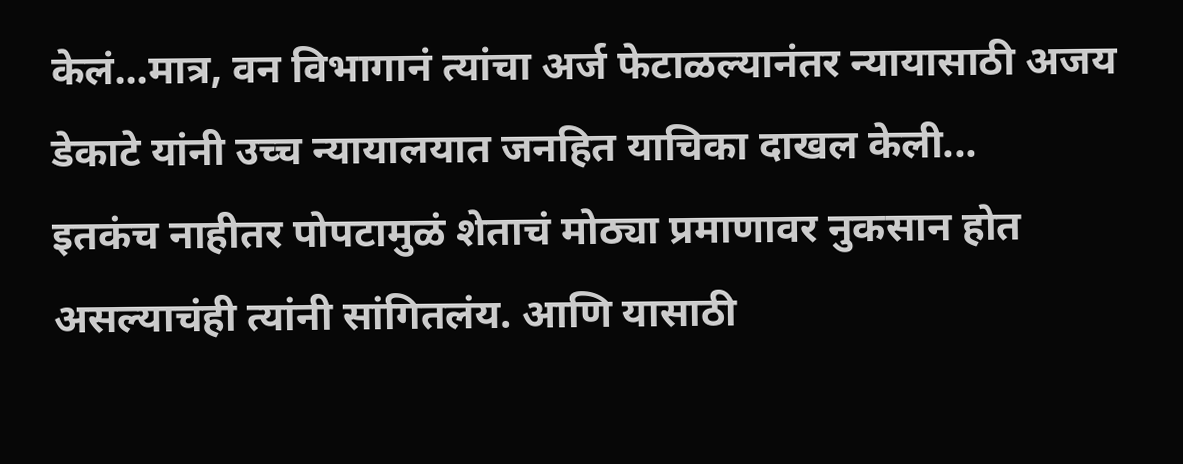केलं...मात्र, वन विभागानं त्यांचा अर्ज फेटाळल्यानंतर न्यायासाठी अजय डेकाटे यांनी उच्च न्यायालयात जनहित याचिका दाखल केली...
इतकंच नाहीतर पोपटामुळं शेताचं मोठ्या प्रमाणावर नुकसान होत असल्याचंही त्यांनी सांगितलंय. आणि यासाठी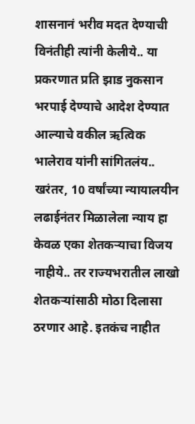शासनानं भरीव मदत देण्याची विनंतीही त्यांनी केलीये.. या प्रकरणात प्रति झाड नुकसान भरपाई देण्याचे आदेश देण्यात आल्याचे वकील ऋत्विक भालेराव यांनी सांगितलंय..
खरंतर, 10 वर्षांच्या न्यायालयीन लढाईनंतर मिळालेला न्याय हा केवळ एका शेतकऱ्याचा विजय नाहीये.. तर राज्यभरातील लाखो शेतकऱ्यांसाठी मोठा दिलासा ठरणार आहे. इतकंच नाहीत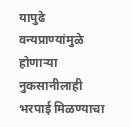यापुढे वन्यप्राण्यांमुळे होणाऱ्या नुकसानीलाही भरपाई मिळण्याचा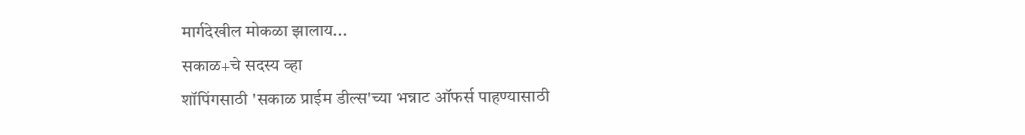मार्गदेखील मोकळा झालाय...
सकाळ+चे सदस्य व्हा
शॉपिंगसाठी 'सकाळ प्राईम डील्स'च्या भन्नाट ऑफर्स पाहण्यासाठी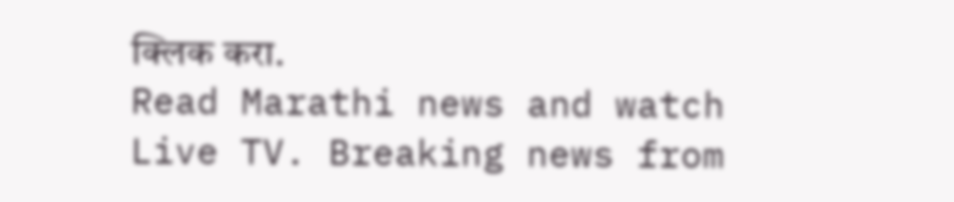क्लिक करा.
Read Marathi news and watch Live TV. Breaking news from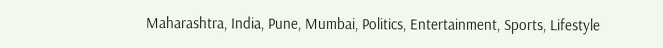Maharashtra, India, Pune, Mumbai, Politics, Entertainment, Sports, Lifestyle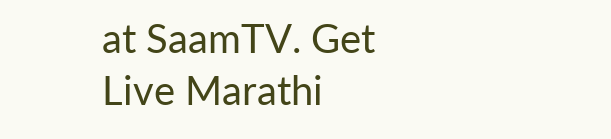at SaamTV. Get Live Marathi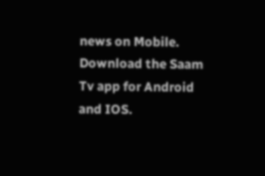news on Mobile. Download the Saam Tv app for Android and IOS.